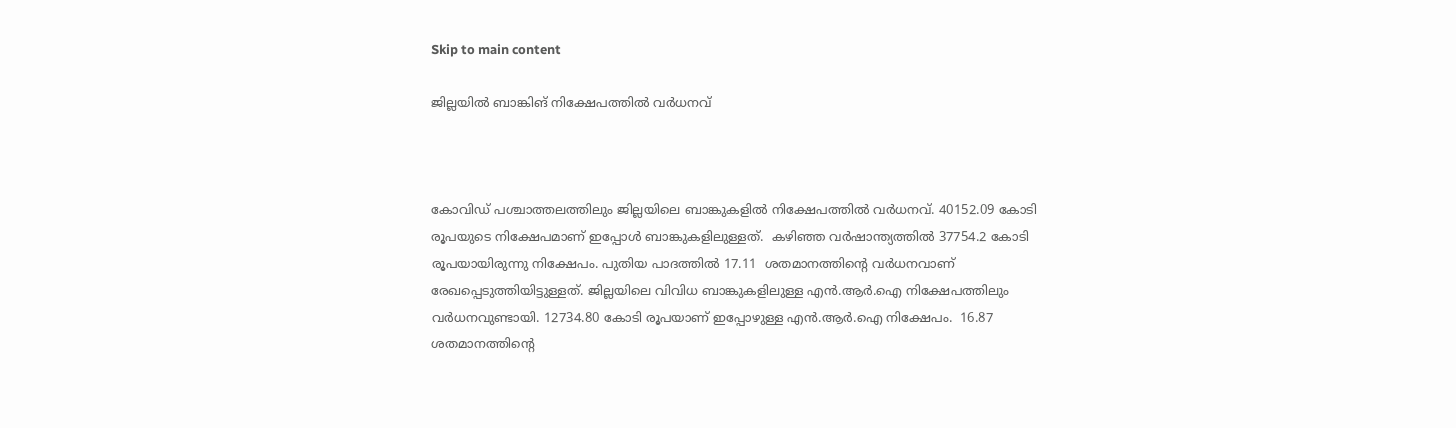Skip to main content

ജില്ലയില്‍ ബാങ്കിങ് നിക്ഷേപത്തില്‍ വര്‍ധനവ്



കോവിഡ് പശ്ചാത്തലത്തിലും ജില്ലയിലെ ബാങ്കുകളില്‍ നിക്ഷേപത്തില്‍ വര്‍ധനവ്. 40152.09 കോടി രൂപയുടെ നിക്ഷേപമാണ് ഇപ്പോള്‍ ബാങ്കുകളിലുള്ളത്.  കഴിഞ്ഞ വര്‍ഷാന്ത്യത്തില്‍ 37754.2 കോടി രൂപയായിരുന്നു നിക്ഷേപം. പുതിയ പാദത്തില്‍ 17.11  ശതമാനത്തിന്റെ വര്‍ധനവാണ് രേഖപ്പെടുത്തിയിട്ടുള്ളത്. ജില്ലയിലെ വിവിധ ബാങ്കുകളിലുള്ള എന്‍.ആര്‍.ഐ നിക്ഷേപത്തിലും വര്‍ധനവുണ്ടായി. 12734.80 കോടി രൂപയാണ് ഇപ്പോഴുള്ള എന്‍.ആര്‍.ഐ നിക്ഷേപം.  16.87 ശതമാനത്തിന്റെ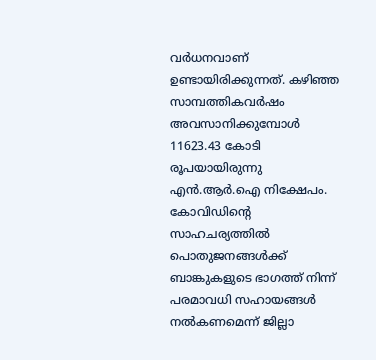വര്‍ധനവാണ് ഉണ്ടായിരിക്കുന്നത്. കഴിഞ്ഞ സാമ്പത്തികവര്‍ഷം അവസാനിക്കുമ്പോള്‍ 11623.43 കോടി രൂപയായിരുന്നു എന്‍.ആര്‍.ഐ നിക്ഷേപം.
കോവിഡിന്റെ സാഹചര്യത്തില്‍ പൊതുജനങ്ങള്‍ക്ക് ബാങ്കുകളുടെ ഭാഗത്ത് നിന്ന് പരമാവധി സഹായങ്ങള്‍ നല്‍കണമെന്ന് ജില്ലാ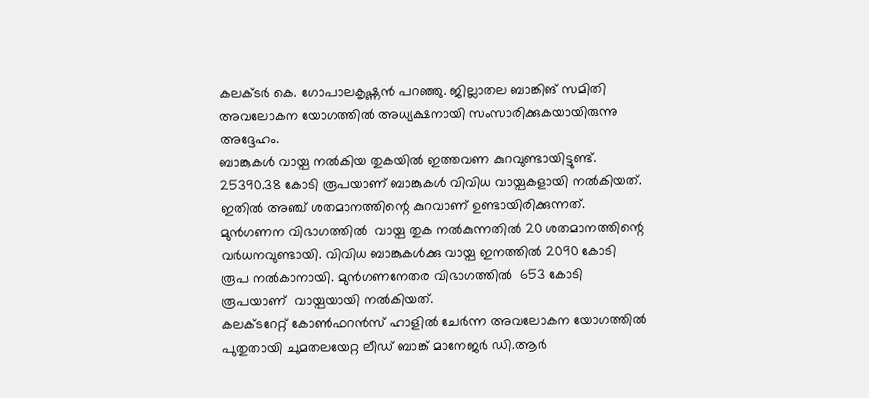കലക്ടര്‍ കെ. ഗോപാലകൃഷ്ണന്‍ പറഞ്ഞു. ജില്ലാതല ബാങ്കിങ് സമിതി അവലോകന യോഗത്തില്‍ അധ്യക്ഷനായി സംസാരിക്കുകയായിരുന്നു അദ്ദേഹം.
ബാങ്കുകള്‍ വായ്പ നല്‍കിയ തുകയില്‍ ഇത്തവണ കുറവുണ്ടായിട്ടുണ്ട്. 25390.38 കോടി രൂപയാണ് ബാങ്കുകള്‍ വിവിധ വായ്പകളായി നല്‍കിയത്. ഇതില്‍ അഞ്ച് ശതമാനത്തിന്റെ കുറവാണ് ഉണ്ടായിരിക്കുന്നത്. മുന്‍ഗണന വിഭാഗത്തില്‍  വായ്പ തുക നല്‍കുന്നതില്‍ 20 ശതമാനത്തിന്റെ വര്‍ധനവുണ്ടായി. വിവിധ ബാങ്കുകള്‍ക്കു വായ്പ ഇനത്തില്‍ 2090 കോടി രൂപ നല്‍കാനായി. മുന്‍ഗണനേതര വിഭാഗത്തില്‍  653 കോടി രൂപയാണ്  വായ്പയായി നല്‍കിയത്.
കലക്ടറേറ്റ് കോണ്‍ഫറന്‍സ് ഹാളില്‍ ചേര്‍ന്ന അവലോകന യോഗത്തില്‍ പുതുതായി ചുമതലയേറ്റ ലീഡ് ബാങ്ക് മാനേജര്‍ ഡി.ആര്‍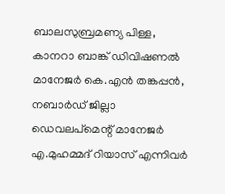ബാലസുബ്രമണ്യ പിള്ള, കാനറാ ബാങ്ക് ഡിവിഷണല്‍ മാനേജര്‍ കെ.എന്‍ തങ്കപ്പന്‍, നബാര്‍ഡ് ജില്ലാ ഡെവലപ്‌മെന്റ് മാനേജര്‍ എ.മുഹമ്മദ് റിയാസ് എന്നിവര്‍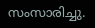സംസാരിച്ചു.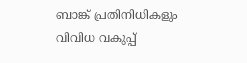ബാങ്ക് പ്രതിനിധികളും വിവിധ വകുപ്പ്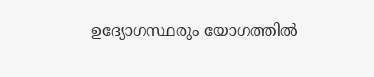ഉദ്യോഗസ്ഥരും യോഗത്തില്‍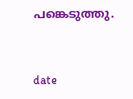പങ്കെടുത്തു.


date